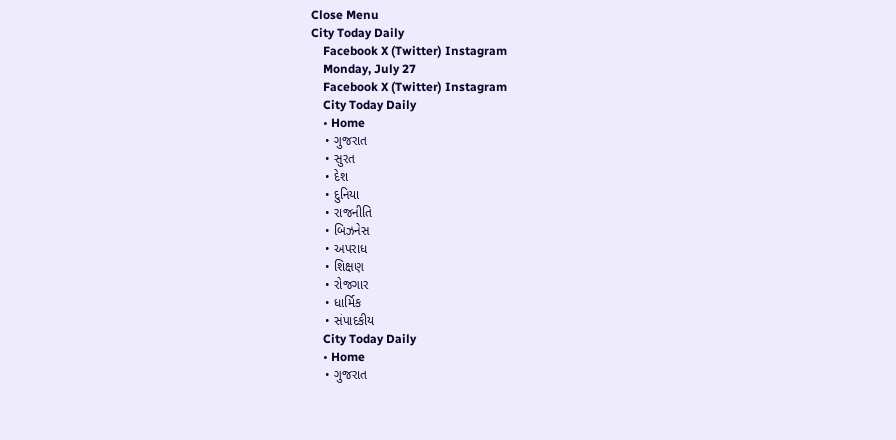Close Menu
City Today Daily
    Facebook X (Twitter) Instagram
    Monday, July 27
    Facebook X (Twitter) Instagram
    City Today Daily
    • Home
    • ગુજરાત
    • સુરત
    • દેશ
    • દુનિયા
    • રાજનીતિ
    • બિઝનેસ
    • અપરાધ
    • શિક્ષણ
    • રોજગાર
    • ધાર્મિક
    • સંપાદકીય
    City Today Daily
    • Home
    • ગુજરાત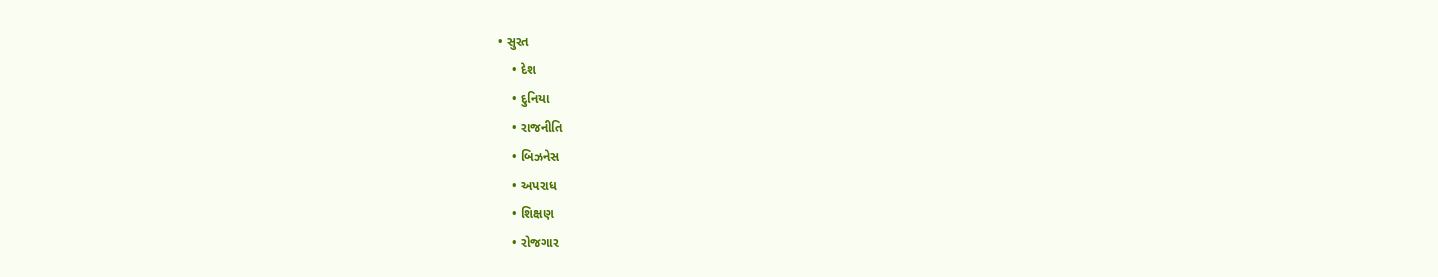• સુરત
    • દેશ
    • દુનિયા
    • રાજનીતિ
    • બિઝનેસ
    • અપરાધ
    • શિક્ષણ
    • રોજગાર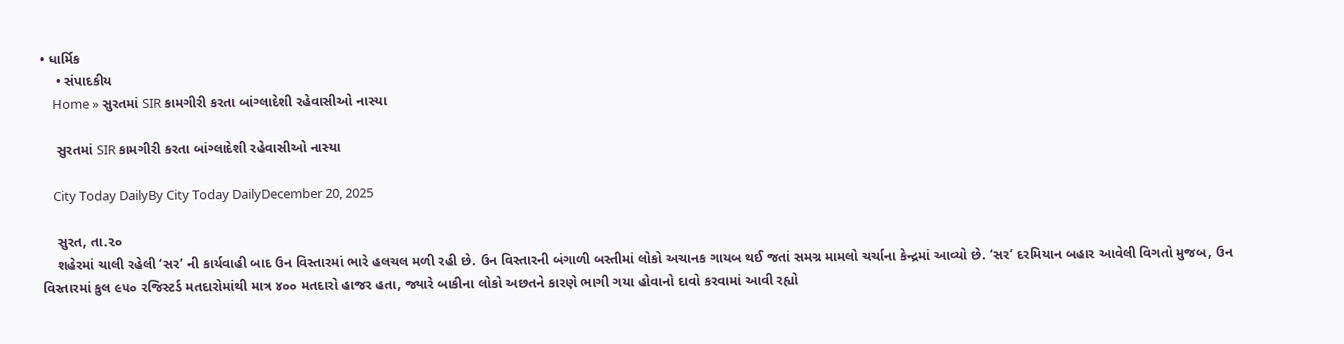• ધાર્મિક
    • સંપાદકીય
    Home » સુરતમાં SIR કામગીરી કરતા બાંગ્લાદેશી રહેવાસીઓ નાસ્યા

    સુરતમાં SIR કામગીરી કરતા બાંગ્લાદેશી રહેવાસીઓ નાસ્યા

    City Today DailyBy City Today DailyDecember 20, 2025

    સુરત, તા.૨૦
    શહેરમાં ચાલી રહેલી ‘સર’ ની કાર્યવાહી બાદ ઉન વિસ્તારમાં ભારે હલચલ મળી રહી છે. ઉન વિસ્તારની બંગાળી બસ્તીમાં લોકો અચાનક ગાયબ થઈ જતાં સમગ્ર મામલો ચર્ચાના કેન્દ્રમાં આવ્યો છે. ‘સર’ દરમિયાન બહાર આવેલી વિગતો મુજબ, ઉન વિસ્તારમાં કુલ ૯૫૦ રજિસ્ટર્ડ મતદારોમાંથી માત્ર ૪૦૦ મતદારો હાજર હતા, જ્યારે બાકીના લોકો અછતને કારણે ભાગી ગયા હોવાનો દાવો કરવામાં આવી રહ્યો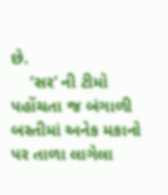છે.
    ‘સર’ ની ટીમો પહોંચતા જ બંગાળી બસ્તીમાં અનેક મકાનો પર તાળા લાગેલા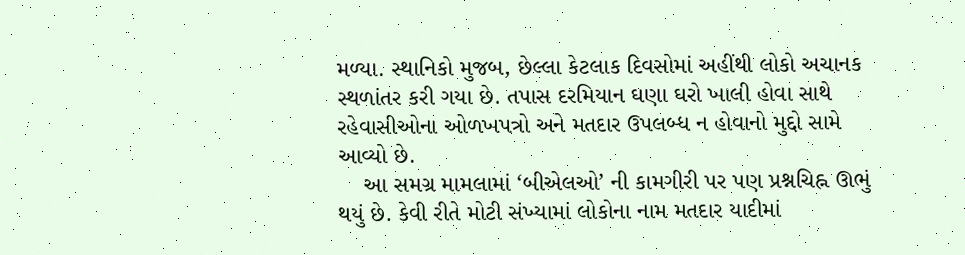મળ્યા. સ્થાનિકો મુજબ, છેલ્લા કેટલાક દિવસોમાં અહીંથી લોકો અચાનક સ્થળાંતર કરી ગયા છે. તપાસ દરમિયાન ઘણા ઘરો ખાલી હોવા સાથે રહેવાસીઓના ઓળખપત્રો અને મતદાર ઉપલબ્ધ ન હોવાનો મુદ્દો સામે આવ્યો છે.
    આ સમગ્ર મામલામાં ‘બીએલઓ’ ની કામગીરી પર પણ પ્રશ્નચિહ્ન ઊભું થયું છે. કેવી રીતે મોટી સંખ્યામાં લોકોના નામ મતદાર યાદીમાં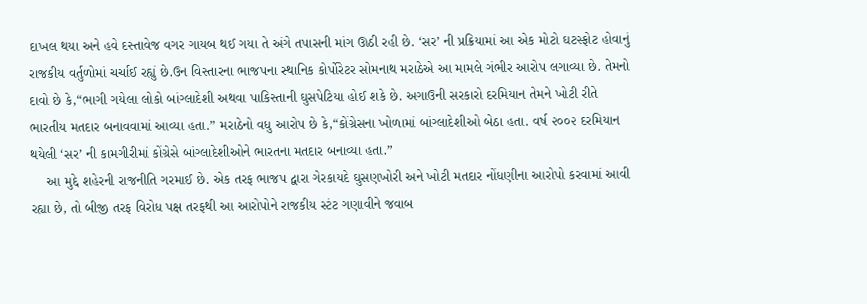દાખલ થયા અને હવે દસ્તાવેજ વગર ગાયબ થઈ ગયા તે અંગે તપાસની માંગ ઊઠી રહી છે. ‘સર’ ની પ્રક્રિયામાં આ એક મોટો ઘટસ્ફોટ હોવાનું રાજકીય વર્તુળોમાં ચર્ચાઈ રહ્યું છે.ઉન વિસ્તારના ભાજપના સ્થાનિક કોર્પોરેટર સોમનાથ મરાઠેએ આ મામલે ગંભીર આરોપ લગાવ્યા છે. તેમનો દાવો છે કે,“ભાગી ગયેલા લોકો બાંગ્લાદેશી અથવા પાકિસ્તાની ઘુસપેટિયા હોઈ શકે છે. અગાઉની સરકારો દરમિયાન તેમને ખોટી રીતે ભારતીય મતદાર બનાવવામાં આવ્યા હતા.” મરાઠેનો વધુ આરોપ છે કે,“કોંગ્રેસના ખોળામાં બાંગ્લાદેશીઓ બેઠા હતા. વર્ષ ૨૦૦૨ દરમિયાન થયેલી ‘સર’ ની કામગીરીમાં કોંગ્રેસે બાંગ્લાદેશીઓને ભારતના મતદાર બનાવ્યા હતા.”
    આ મુદ્દે શહેરની રાજનીતિ ગરમાઈ છે. એક તરફ ભાજપ દ્વારા ગેરકાયદે ઘુસણખોરી અને ખોટી મતદાર નોંધણીના આરોપો કરવામાં આવી રહ્યા છે, તો બીજી તરફ વિરોધ પક્ષ તરફથી આ આરોપોને રાજકીય સ્ટંટ ગણાવીને જવાબ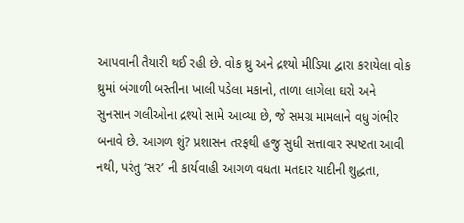આપવાની તૈયારી થઈ રહી છે. વોક થ્રુ અને દ્રશ્યો મીડિયા દ્વારા કરાયેલા વોક થ્રુમાં બંગાળી બસ્તીના ખાલી પડેલા મકાનો, તાળા લાગેલા ઘરો અને સુનસાન ગલીઓના દ્રશ્યો સામે આવ્યા છે, જે સમગ્ર મામલાને વધુ ગંભીર બનાવે છે. આગળ શું? પ્રશાસન તરફથી હજુ સુધી સત્તાવાર સ્પષ્ટતા આવી નથી, પરંતુ ‘સર’ ની કાર્યવાહી આગળ વધતા મતદાર યાદીની શુદ્ધતા,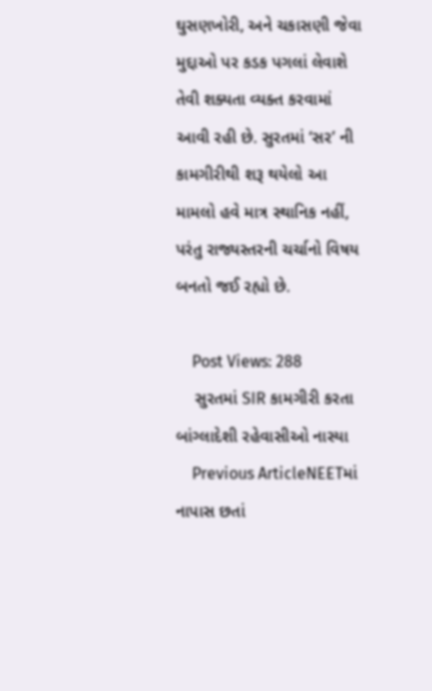ઘુસણખોરી, અને ચકાસણી જેવા મુદ્દાઓ પર કડક પગલાં લેવાશે તેવી શક્યતા વ્યક્ત કરવામાં આવી રહી છે. સુરતમાં ‘સર’ ની કામગીરીથી શરૂ થયેલો આ મામલો હવે માત્ર સ્થાનિક નહીં, પરંતુ રાજ્યસ્તરની ચર્ચાનો વિષય બનતો જઈ રહ્યો છે.

    Post Views: 288
    સુરતમાં SIR કામગીરી કરતા બાંગ્લાદેશી રહેવાસીઓ નાસ્યા
    Previous ArticleNEETમાં નાપાસ છતાં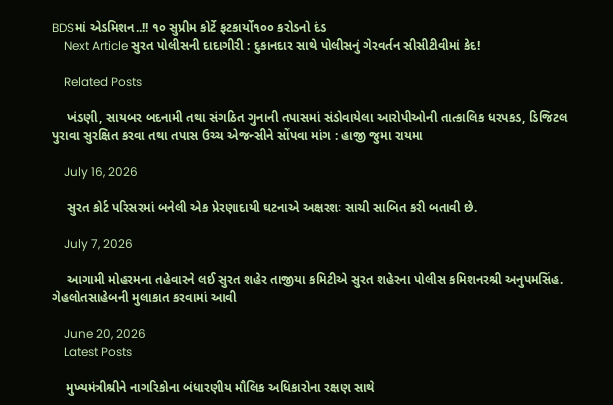BDSમાં એડમિશન..!! ૧૦ સુપ્રીમ કોર્ટે ફટકાર્યો૧૦૦ કરોડનો દંડ
    Next Article સુરત પોલીસની દાદાગીરી : દુકાનદાર સાથે પોલીસનું ગેરવર્તન સીસીટીવીમાં કેદ!

    Related Posts

    ખંડણી, સાયબર બદનામી તથા સંગઠિત ગુનાની તપાસમાં સંડોવાયેલા આરોપીઓની તાત્કાલિક ધરપકડ, ડિજિટલ પુરાવા સુરક્ષિત કરવા તથા તપાસ ઉચ્ચ એજન્સીને સોંપવા માંગ : હાજી જુમા રાયમા

    July 16, 2026

    સુરત કોર્ટ પરિસરમાં બનેલી એક પ્રેરણાદાયી ઘટનાએ અક્ષરશઃ સાચી સાબિત કરી બતાવી છે.

    July 7, 2026

    આગામી મોહરમના તહેવારને લઈ સુરત શહેર તાજીયા કમિટીએ સુરત શહેરના પોલીસ કમિશનરશ્રી અનુપમસિંહ. ગેહલોતસાહેબની મુલાકાત કરવામાં આવી

    June 20, 2026
    Latest Posts

    મુખ્યમંત્રીશ્રીને નાગરિકોના બંધારણીય મૌલિક અધિકારોના રક્ષણ સાથે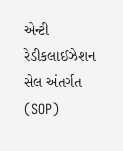એન્ટી રેડીકલાઈઝેશન સેલ અંતર્ગત (SOP)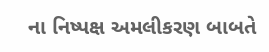ના નિષ્પક્ષ અમલીકરણ બાબતે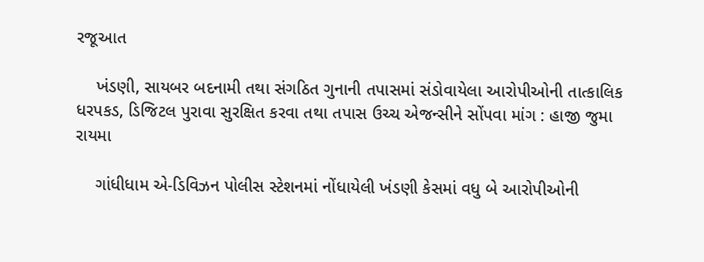રજૂઆત

    ખંડણી, સાયબર બદનામી તથા સંગઠિત ગુનાની તપાસમાં સંડોવાયેલા આરોપીઓની તાત્કાલિક ધરપકડ, ડિજિટલ પુરાવા સુરક્ષિત કરવા તથા તપાસ ઉચ્ચ એજન્સીને સોંપવા માંગ : હાજી જુમા રાયમા

    ગાંધીધામ એ-ડિવિઝન પોલીસ સ્ટેશનમાં નોંધાયેલી ખંડણી કેસમાં વધુ બે આરોપીઓની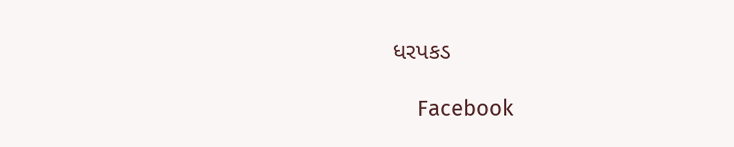ધરપકડ

    Facebook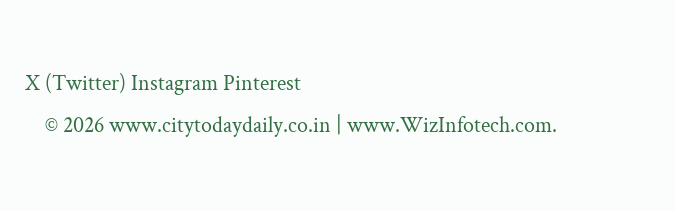X (Twitter) Instagram Pinterest
    © 2026 www.citytodaydaily.co.in | www.WizInfotech.com.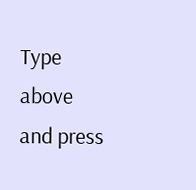Type above and press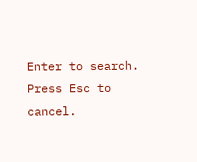Enter to search. Press Esc to cancel.